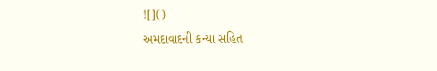![]()
અમદાવાદની કન્યા સહિત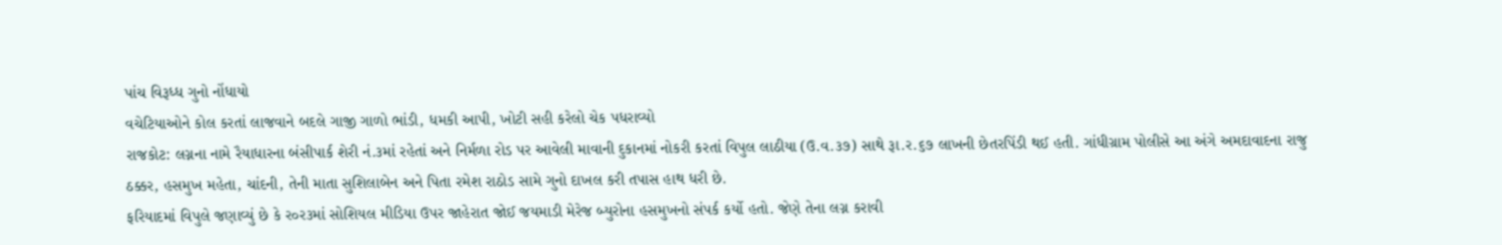પાંચ વિરૂધ્ધ ગુનો નોંધાયો
વચેટિયાઓને કોલ કરતાં લાજવાને બદલે ગાજી ગાળો ભાંડી, ધમકી આપી, ખોટી સહી કરેલો ચેક પધરાવ્યો
રાજકોટ: લગ્નના નામે રૈયાધારના બંસીપાર્ક શેરી નં.૩માં રહેતાં અને નિર્મળા રોડ પર આવેલી માવાની દુકાનમાં નોકરી કરતાં વિપુલ લાઠીયા (ઉ.વ.૩૭) સાથે રૂા.ર.૬૭ લાખની છેતરપિંડી થઈ હતી. ગાંધીગ્રામ પોલીસે આ અંગે અમદાવાદના રાજુ ઠક્કર, હસમુખ મહેતા, ચાંદની, તેની માતા સુશિલાબેન અને પિતા રમેશ રાઠોડ સામે ગુનો દાખલ કરી તપાસ હાથ ધરી છે.
ફરિયાદમાં વિપુલે જણાવ્યું છે કે ર૦ર૩માં સોશિયલ મીડિયા ઉપર જાહેરાત જોઈ જયમાડી મેરેજ બ્યુરોના હસમુખનો સંપર્ક કર્યો હતો. જેણે તેના લગ્ન કરાવી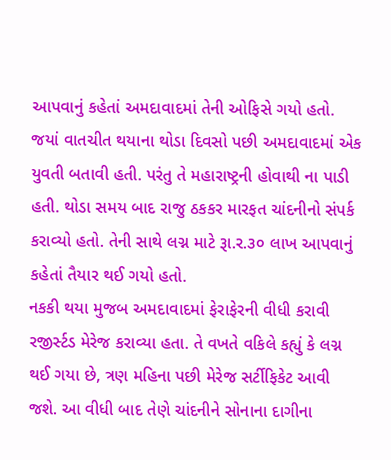આપવાનું કહેતાં અમદાવાદમાં તેની ઓફિસે ગયો હતો. જયાં વાતચીત થયાના થોડા દિવસો પછી અમદાવાદમાં એક યુવતી બતાવી હતી. પરંતુ તે મહારાષ્ટ્રની હોવાથી ના પાડી હતી. થોડા સમય બાદ રાજુ ઠકકર મારફત ચાંદનીનો સંપર્ક કરાવ્યો હતો. તેની સાથે લગ્ન માટે રૂા.ર.૩૦ લાખ આપવાનું કહેતાં તૈયાર થઈ ગયો હતો.
નકકી થયા મુજબ અમદાવાદમાં ફેરાફેરની વીધી કરાવી રજીર્સ્ટડ મેરેજ કરાવ્યા હતા. તે વખતે વકિલે કહ્યું કે લગ્ન થઈ ગયા છે, ત્રણ મહિના પછી મેરેજ સર્ટીફિકેટ આવી જશે. આ વીધી બાદ તેણે ચાંદનીને સોનાના દાગીના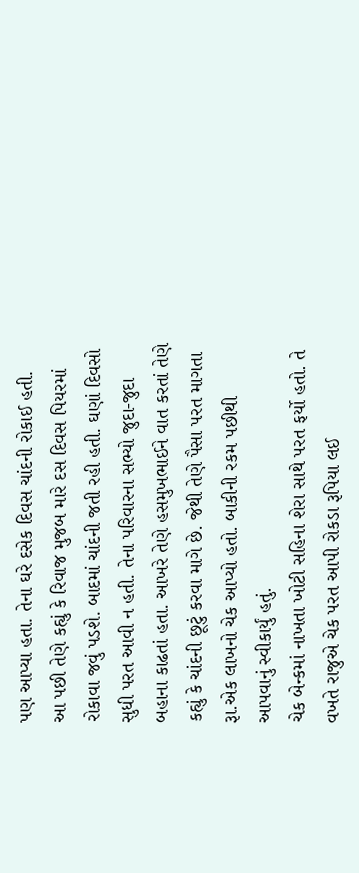પણ આપ્યા હતા. તેના ઘરે દસેક દિવસ ચાંદની રોકાઈ હતી.
આ પછી તેણે કહ્યું કે રિવાજ મુજબ મારે દસ દિવસ પિયરમાં રોકાવા જવું પડશે. બાદમાં ચાંદની જતી રહી હતી. ઘણાં દિવસો સુધી પરત આવી ન હતી. તેના પરિવારના સભ્યો જુદા-જુદા બહાના કાઢતાં હતા. આખરે તેણે હસમુખભાઈને વાત કરતાં તેણે કહ્યું કે ચાંદની છૂટું કરવા માગે છે. જેથી તેણે પૈસા પરત માગતા રૂા.એક લાખનો ચેક આપ્યો હતો. બાકીની રકમ પછીથી આપવાનું સ્વીકાર્યું હતું.
ચેક બેન્કમાં નાખતા ખોટી સહિના શેરા સાથે પરત ફર્યો હતો. તે વખતે રાજુએ ચેક પરત આપી રોકડા રૂપિયા લઈ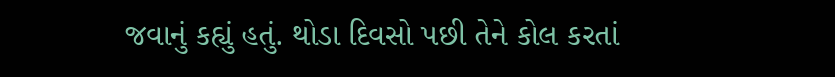જવાનું કહ્યું હતું. થોડા દિવસો પછી તેને કોલ કરતાં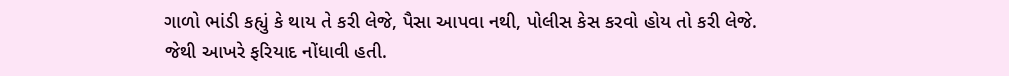ગાળો ભાંડી કહ્યું કે થાય તે કરી લેજે, પૈસા આપવા નથી, પોલીસ કેસ કરવો હોય તો કરી લેજે. જેથી આખરે ફરિયાદ નોંધાવી હતી.